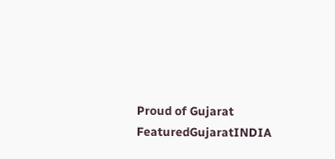Proud of Gujarat
FeaturedGujaratINDIA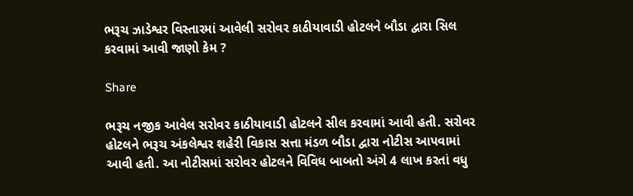ભરૂચ ઝાડેશ્વર વિસ્તારમાં આવેલી સરોવર કાઠીયાવાડી હોટલને બૌડા દ્વારા સિલ કરવામાં આવી જાણો કેમ ?

Share

ભરૂચ નજીક આવેલ સરોવર કાઠીયાવાડી હોટલને સીલ કરવામાં આવી હતી. સરોવર હોટલને ભરૂચ અંકલેશ્વર શહેરી વિકાસ સત્તા મંડળ બૌડા દ્વારા નોટીસ આપવામાં આવી હતી. આ નોટીસમાં સરોવર હોટલને વિવિધ બાબતો અંગે 4 લાખ કરતાં વધુ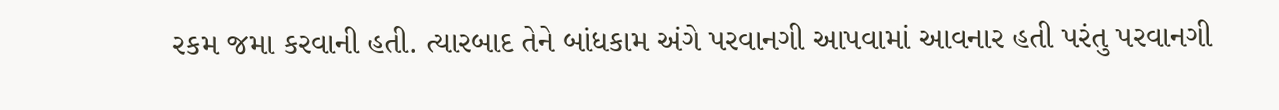રકમ જમા કરવાની હતી. ત્યારબાદ તેને બાંધકામ અંગે પરવાનગી આપવામાં આવનાર હતી પરંતુ પરવાનગી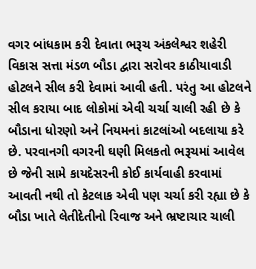વગર બાંધકામ કરી દેવાતા ભરૂચ અંકલેશ્વર શહેરી વિકાસ સત્તા મંડળ બૌડા દ્વારા સરોવર કાઠીયાવાડી હોટલને સીલ કરી દેવામાં આવી હતી. પરંતુ આ હોટલને સીલ કરાયા બાદ લોકોમાં એવી ચર્ચા ચાલી રહી છે કે બૌડાના ધોરણો અને નિયમનાં કાટલાંઓ બદલાયા કરે છે. પરવાનગી વગરની ઘણી મિલકતો ભરૂચમાં આવેલ છે જેની સામે કાયદેસરની કોઈ કાર્યવાહી કરવામાં આવતી નથી તો કેટલાક એવી પણ ચર્ચા કરી રહ્યા છે કે બૌડા ખાતે લેતીદેતીનો રિવાજ અને ભ્રષ્ટાચાર ચાલી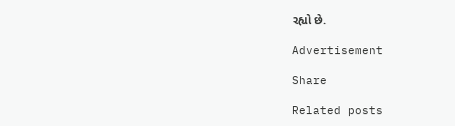રહ્યો છે.

Advertisement

Share

Related posts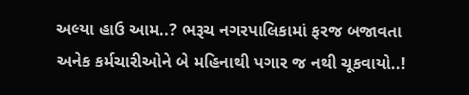અલ્યા હાઉ આમ..? ભરૂચ નગરપાલિકામાં ફરજ બજાવતા અનેક કર્મચારીઓને બે મહિનાથી પગાર જ નથી ચૂકવાયો..!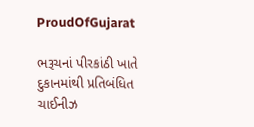ProudOfGujarat

ભરૂચનાં પીરકાંઠી ખાતે દુકાનમાંથી પ્રતિબંધિત ચાઈનીઝ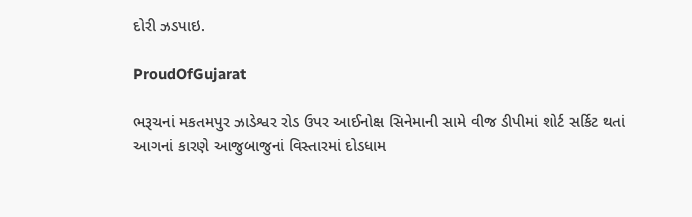દોરી ઝડપાઇ.

ProudOfGujarat

ભરૂચનાં મકતમપુર ઝાડેશ્વર રોડ ઉપર આઈનોક્ષ સિનેમાની સામે વીજ ડીપીમાં શોર્ટ સર્કિટ થતાં આગનાં કારણે આજુબાજુનાં વિસ્તારમાં દોડધામ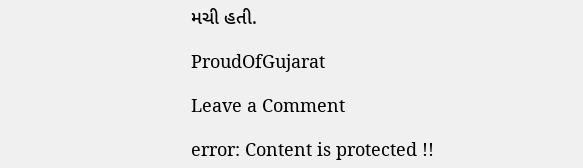મચી હતી.

ProudOfGujarat

Leave a Comment

error: Content is protected !!